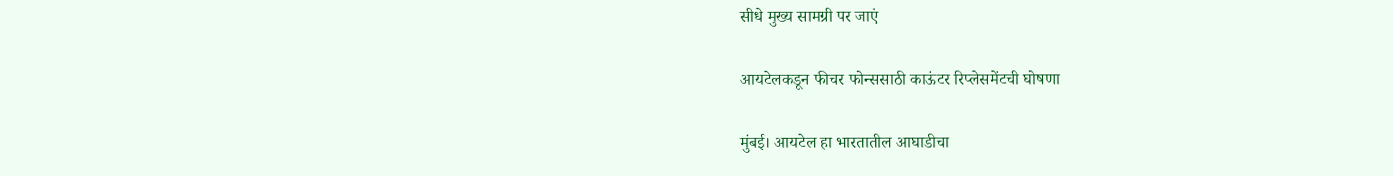सीधे मुख्य सामग्री पर जाएं

आयटेलकडून फीचर फोन्ससाठी काऊंटर रिप्लेसमेंटची घोषणा

मुंबई। आयटेल हा भारतातील आघाडीचा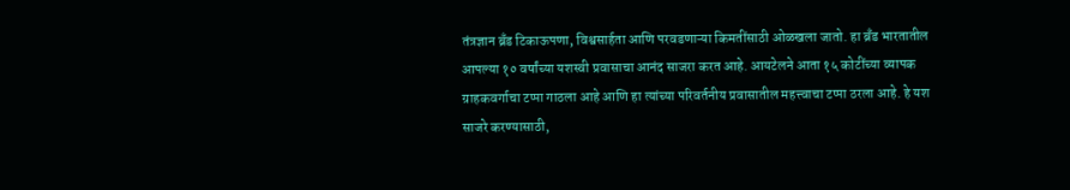तंत्रज्ञान ब्रँड टिकाऊपणा, विश्वसार्हता आणि परवडणाऱ्या किमतींसाठी ओळखला जातो. हा ब्रँड भारतातील आपल्या १० वर्षांच्या यशस्वी प्रवासाचा आनंद साजरा करत आहे. आयटेलने आता १५ कोटींच्या व्‍यापक ग्राहकवर्गाचा टप्पा गाठला आहे आणि हा त्यांच्या परिवर्तनीय प्रवासातील महत्त्वाचा टप्‍पा ठरला आहे. हे यश साजरे करण्यासाठी,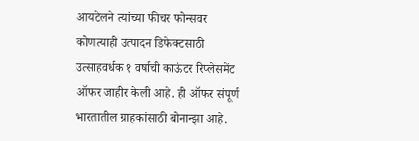आयटेलने त्यांच्या फीचर फोन्सवर कोणत्याही उत्‍पादन डिफेक्टसाठी उत्‍साहवर्धक १ वर्षाची काऊंटर रिप्लेसमेंट ऑफर जाहीर केली आहे. ही ऑफर संपूर्ण भारतातील ग्राहकांसाठी बोनान्‍झा आहे.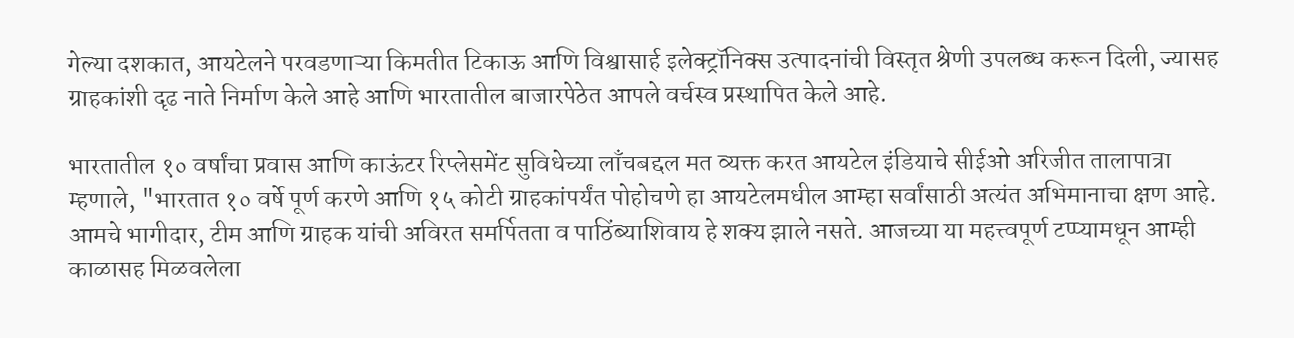गेल्या दशकात, आयटेलने परवडणाऱ्या किमतीत टिकाऊ आणि विश्वासार्ह इलेक्ट्रॉनिक्स उत्पादनांची विस्तृत श्रेणी उपलब्ध करून दिली, ज्‍यासह ग्राहकांशी दृढ नाते निर्माण केले आहे आणि भारतातील बाजारपेठेत आपले वर्चस्व प्रस्थापित केले आहे.

भारतातील १० वर्षांचा प्रवास आणि काऊंटर रिप्लेसमेंट सुविधेच्या लाँचबद्दल मत व्‍यक्त करत आयटेल इंडियाचे सीईओ अरिजीत तालापात्रा म्हणाले, "भारतात १० वर्षे पूर्ण करणे आणि १५ कोटी ग्राहकांपर्यंत पोहोचणे हा आयटेलमधील आम्हा सर्वांसाठी अत्यंत अभिमानाचा क्षण आहे. आमचे भागीदार, टीम आणि ग्राहक यांची अविरत समर्पितता व पाठिंब्याशिवाय हे शक्य झाले नसते. आजच्‍या या महत्त्वपूर्ण टप्‍प्‍यामधून आम्ही काळासह मिळवलेला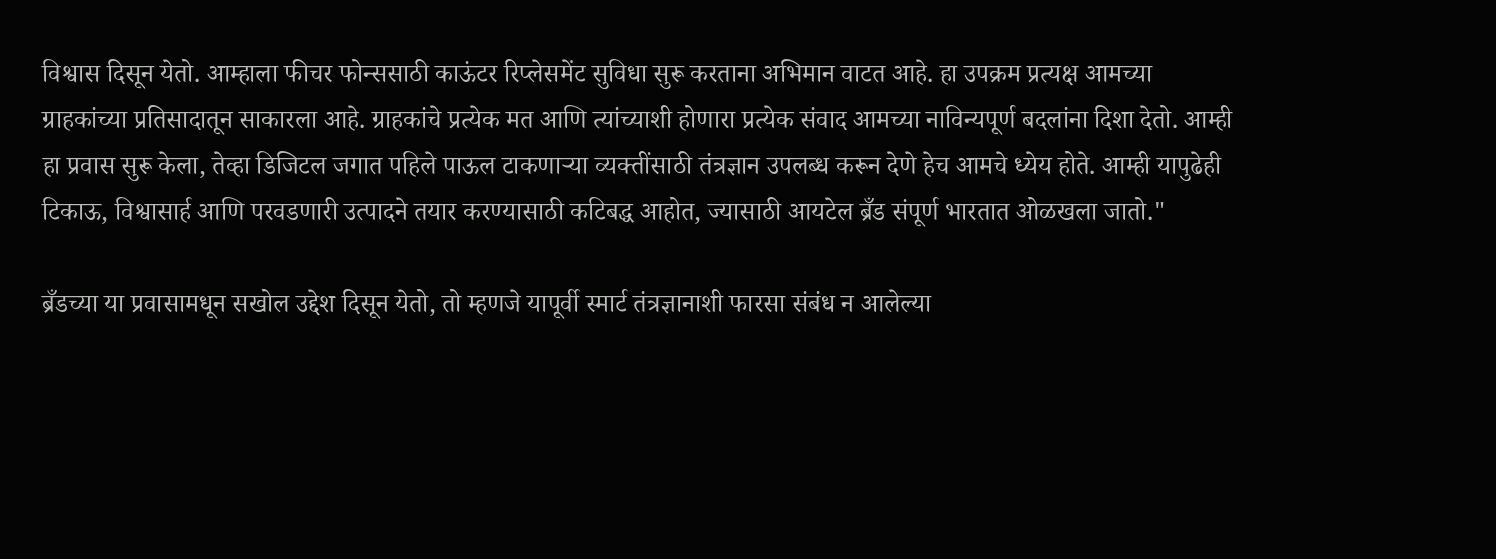विश्वास दिसून येतो. आम्हाला फीचर फोन्ससाठी काऊंटर रिप्लेसमेंट सुविधा सुरू करताना अभिमान वाटत आहे. हा उपक्रम प्रत्‍यक्ष आमच्या ग्राहकांच्या प्रतिसादातून साकारला आहे. ग्राहकांचे प्रत्येक मत आणि त्यांच्याशी होणारा प्रत्येक संवाद आमच्या नाविन्यपूर्ण बदलांना दिशा देतो. आम्ही हा प्रवास सुरू केला, तेव्हा डिजिटल जगात पहिले पाऊल टाकणाऱ्या व्‍यक्तींसाठी तंत्रज्ञान उपलब्ध करून देणे हेच आमचे ध्येय होते. आम्ही यापुढेही टिकाऊ, विश्वासार्ह आणि परवडणारी उत्पादने तयार करण्यासाठी कटिबद्ध आहोत, ज्‍यासाठी आयटेल ब्रँड संपूर्ण भारतात ओळखला जातो."

ब्रँडच्‍या या प्रवासामधून सखोल उद्देश दिसून येतो, तो म्‍हणजे यापूर्वी स्‍मार्ट तंत्रज्ञानाशी फारसा संबंध न आलेल्‍या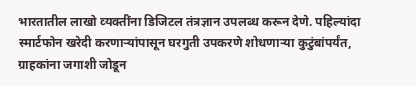भारतातील लाखो व्‍यक्तींना डिजिटल तंत्रज्ञान उपलब्ध करून देणे. पहिल्यांदा स्मार्टफोन खरेदी करणाऱ्यांपासून घरगुती उपकरणे शोधणाऱ्या कुटुंबांपर्यंत, ग्राहकांना जगाशी जोडून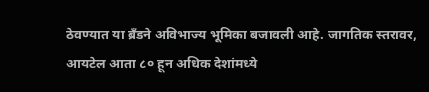ठेवण्यात या ब्रँडने अविभाज्य भूमिका बजावली आहे. जागतिक स्तरावर, आयटेल आता ८० हून अधिक देशांमध्ये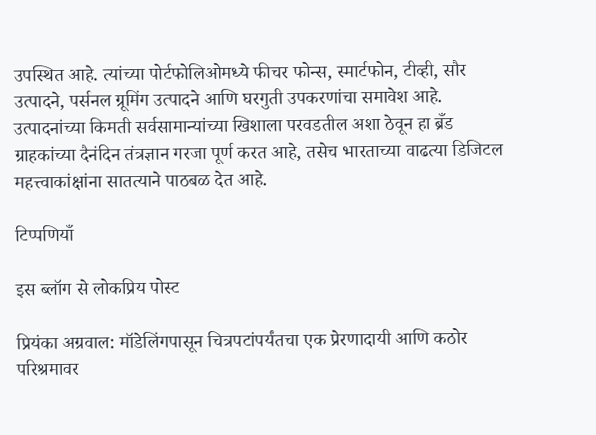उपस्थित आहे. त्यांच्या पोर्टफोलिओमध्ये फीचर फोन्स, स्मार्टफोन, टीव्ही, सौर उत्पादने, पर्सनल ग्रूमिंग उत्पादने आणि घरगुती उपकरणांचा समावेश आहे. उत्पादनांच्या किमती सर्वसामान्यांच्या खिशाला परवडतील अशा ठेवून हा ब्रँड ग्राहकांच्या दैनंदिन तंत्रज्ञान गरजा पूर्ण करत आहे, तसेच भारताच्‍या वाढत्या डिजिटल महत्त्वाकांक्षांना सातत्याने पाठबळ देत आहे.

टिप्पणियाँ

इस ब्लॉग से लोकप्रिय पोस्ट

प्रियंका अग्रवाल: मॉडेलिंगपासून चित्रपटांपर्यंतचा एक प्रेरणादायी आणि कठोर परिश्रमावर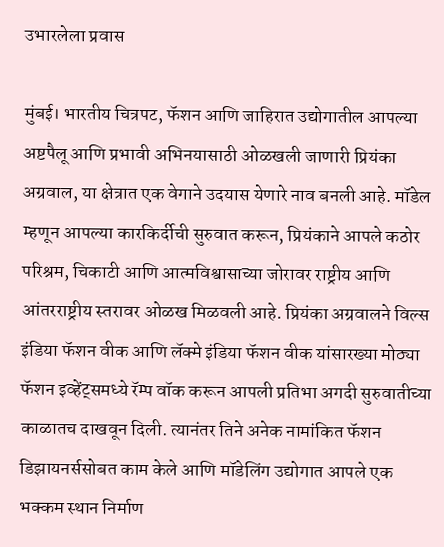उभारलेला प्रवास

मुंबई। भारतीय चित्रपट, फॅशन आणि जाहिरात उद्योगातील आपल्या अष्टपैलू आणि प्रभावी अभिनयासाठी ओळखली जाणारी प्रियंका अग्रवाल, या क्षेत्रात एक वेगाने उदयास येणारे नाव बनली आहे. मॉडेल म्हणून आपल्या कारकिर्दीची सुरुवात करून, प्रियंकाने आपले कठोर परिश्रम, चिकाटी आणि आत्मविश्वासाच्या जोरावर राष्ट्रीय आणि आंतरराष्ट्रीय स्तरावर ओळख मिळवली आहे. प्रियंका अग्रवालने विल्स इंडिया फॅशन वीक आणि लॅक्मे इंडिया फॅशन वीक यांसारख्या मोठ्या फॅशन इव्हेंट्समध्ये रॅम्प वॉक करून आपली प्रतिभा अगदी सुरुवातीच्या काळातच दाखवून दिली. त्यानंतर तिने अनेक नामांकित फॅशन डिझायनर्ससोबत काम केले आणि मॉडेलिंग उद्योगात आपले एक भक्कम स्थान निर्माण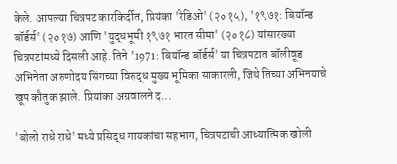केले. आपल्या चित्रपट कारकिर्दीत, प्रियंका 'रेडिओ' (२०१५), '१९७१: बियॉन्ड बॉर्डर्स' (२०१७) आणि 'युद्धभूमी १९७१ भारत सीमा' (२०१८) यांसारख्या चित्रपटांमध्ये दिसली आहे. तिने '1971: बियॉन्ड बॉर्डर्स' या चित्रपटात बॉलीवूड अभिनेता अरुणोदय सिंगच्या विरुद्ध मुख्य भूमिका साकारली, जिथे तिच्या अभिनयाचे खूप कौतुक झाले. प्रियांका अग्रवालने द...

'बोलो राधे राधे' मध्ये प्रसिद्ध गायकांचा सहभाग, चित्रपटाची आध्यात्मिक खोली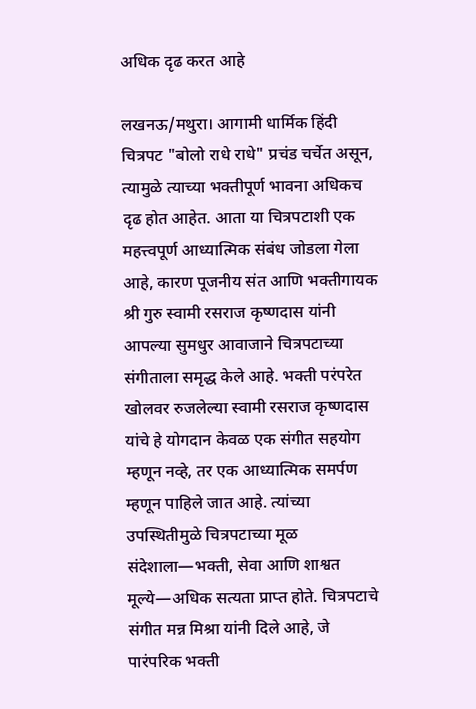अधिक दृढ करत आहे

लखनऊ/मथुरा। आगामी धार्मिक हिंदी चित्रपट "बोलो राधे राधे" प्रचंड चर्चेत असून, त्यामुळे त्याच्या भक्तीपूर्ण भावना अधिकच दृढ होत आहेत. आता या चित्रपटाशी एक महत्त्वपूर्ण आध्यात्मिक संबंध जोडला गेला आहे, कारण पूजनीय संत आणि भक्तीगायक श्री गुरु स्वामी रसराज कृष्णदास यांनी आपल्या सुमधुर आवाजाने चित्रपटाच्या संगीताला समृद्ध केले आहे. भक्ती परंपरेत खोलवर रुजलेल्या स्वामी रसराज कृष्णदास यांचे हे योगदान केवळ एक संगीत सहयोग म्हणून नव्हे, तर एक आध्यात्मिक समर्पण म्हणून पाहिले जात आहे. त्यांच्या उपस्थितीमुळे चित्रपटाच्या मूळ संदेशाला—भक्ती, सेवा आणि शाश्वत मूल्ये—अधिक सत्यता प्राप्त होते. चित्रपटाचे संगीत मन्न मिश्रा यांनी दिले आहे, जे पारंपरिक भक्ती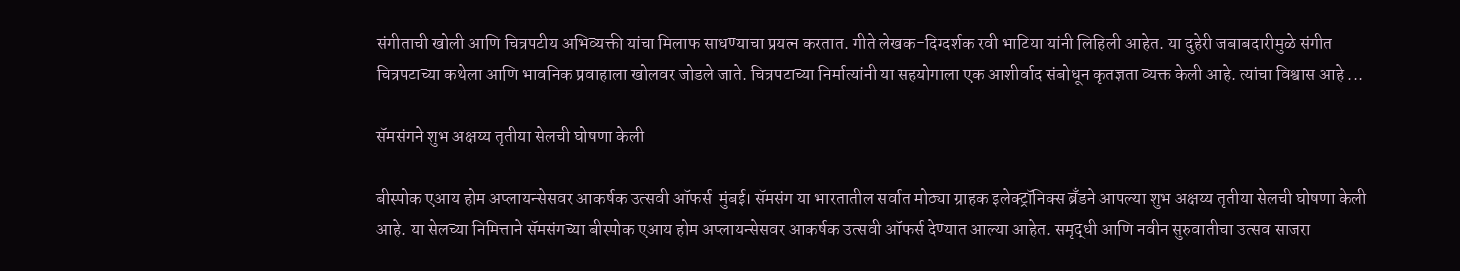संगीताची खोली आणि चित्रपटीय अभिव्यक्ती यांचा मिलाफ साधण्याचा प्रयत्न करतात. गीते लेखक-दिग्दर्शक रवी भाटिया यांनी लिहिली आहेत. या दुहेरी जबाबदारीमुळे संगीत चित्रपटाच्या कथेला आणि भावनिक प्रवाहाला खोलवर जोडले जाते. चित्रपटाच्या निर्मात्यांनी या सहयोगाला एक आशीर्वाद संबोधून कृतज्ञता व्यक्त केली आहे. त्यांचा विश्वास आहे ...

सॅमसंगने शुभ अक्षय्य तृतीया सेलची घोषणा केली

बीस्‍पोक एआय होम अप्लायन्सेसवर आकर्षक उत्‍सवी ऑफर्स  मुंबई। सॅमसंग या भारतातील सर्वात मोठ्या ग्राहक इलेक्ट्रॉनिक्स ब्रँडने आपल्या शुभ अक्षय्य तृतीया सेलची घोषणा केली आहे. या सेलच्या निमित्ताने सॅमसंगच्या बीस्‍पोक एआय होम अप्लायन्सेसवर आकर्षक उत्‍सवी ऑफर्स देण्यात आल्या आहेत. समृद्धी आणि नवीन सुरुवातीचा उत्सव साजरा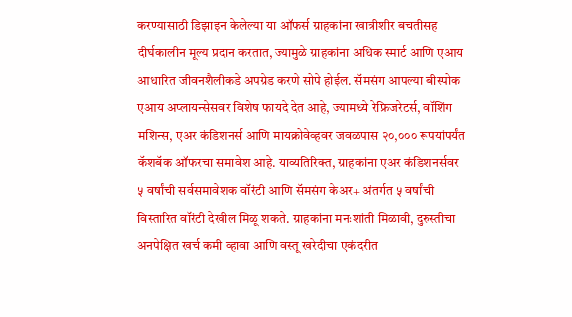करण्यासाठी डिझाइन केलेल्या या ऑफर्स ग्राहकांना खात्रीशीर बचतीसह दीर्घकालीन मूल्य प्रदान करतात, ज्यामुळे ग्राहकांना अधिक स्मार्ट आणि एआय आधारित जीवनशैलीकडे अपग्रेड करणे सोपे होईल. सॅमसंग आपल्या बीस्‍पोक एआय अप्‍लायन्‍सेसवर विशेष फायदे देत आहे, ज्यामध्ये रेफ्रिजरेटर्स, वॉशिंग मशिन्स, एअर कंडिशनर्स आणि मायक्रोवेव्हवर जवळपास २०,००० रूपयांपर्यंत कॅशबॅक ऑफरचा समावेश आहे. याव्यतिरिक्त, ग्राहकांना एअर कंडिशनर्सवर ५ वर्षांची सर्वसमावेशक वॉरंटी आणि सॅमसंग केअर+ अंतर्गत ५ वर्षांची विस्तारित वॉरंटी देखील मिळू शकते. ग्राहकांना मनःशांती मिळावी, दुरुस्तीचा अनपेक्षित खर्च कमी व्हावा आणि वस्तू खरेदीचा एकंदरीत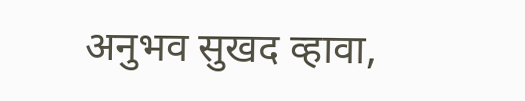अनुभव सुखद व्हावा,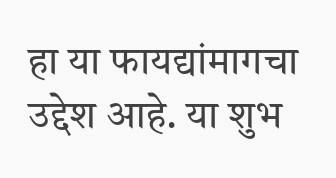हा या फायद्यांमागचा उद्देश आहे. या शुभ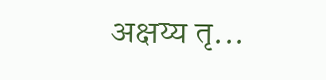अक्षय्य तृ...